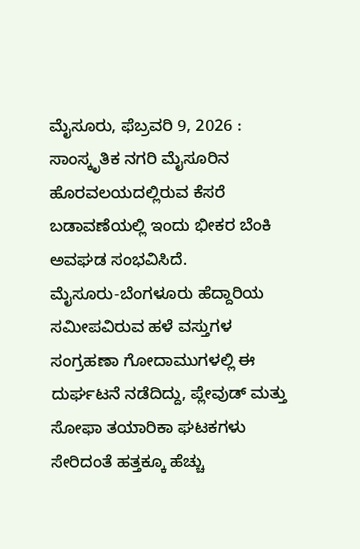ಮೈಸೂರು, ಫೆಬ್ರವರಿ 9, 2026 : ಸಾಂಸ್ಕೃತಿಕ ನಗರಿ ಮೈಸೂರಿನ ಹೊರವಲಯದಲ್ಲಿರುವ ಕೆಸರೆ ಬಡಾವಣೆಯಲ್ಲಿ ಇಂದು ಭೀಕರ ಬೆಂಕಿ ಅವಘಡ ಸಂಭವಿಸಿದೆ.
ಮೈಸೂರು-ಬೆಂಗಳೂರು ಹೆದ್ದಾರಿಯ ಸಮೀಪವಿರುವ ಹಳೆ ವಸ್ತುಗಳ ಸಂಗ್ರಹಣಾ ಗೋದಾಮುಗಳಲ್ಲಿ ಈ ದುರ್ಘಟನೆ ನಡೆದಿದ್ದು, ಪ್ಲೇವುಡ್ ಮತ್ತು ಸೋಫಾ ತಯಾರಿಕಾ ಘಟಕಗಳು ಸೇರಿದಂತೆ ಹತ್ತಕ್ಕೂ ಹೆಚ್ಚು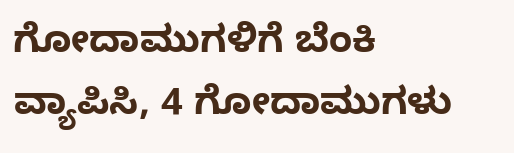ಗೋದಾಮುಗಳಿಗೆ ಬೆಂಕಿ ವ್ಯಾಪಿಸಿ, 4 ಗೋದಾಮುಗಳು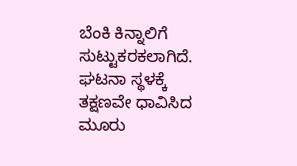ಬೆಂಕಿ ಕಿನ್ನಾಲಿಗೆ ಸುಟ್ಟುಕರಕಲಾಗಿದೆ.
ಘಟನಾ ಸ್ಥಳಕ್ಕೆ ತಕ್ಷಣವೇ ಧಾವಿಸಿದ ಮೂರು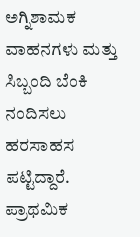ಅಗ್ನಿಶಾಮಕ ವಾಹನಗಳು ಮತ್ತು ಸಿಬ್ಬಂದಿ ಬೆಂಕಿ ನಂದಿಸಲು ಹರಸಾಹಸ ಪಟ್ಟಿದ್ದಾರೆ. ಪ್ರಾಥಮಿಕ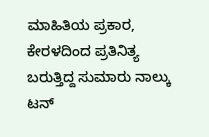ಮಾಹಿತಿಯ ಪ್ರಕಾರ, ಕೇರಳದಿಂದ ಪ್ರತಿನಿತ್ಯ ಬರುತ್ತಿದ್ದ ಸುಮಾರು ನಾಲ್ಕು ಟನ್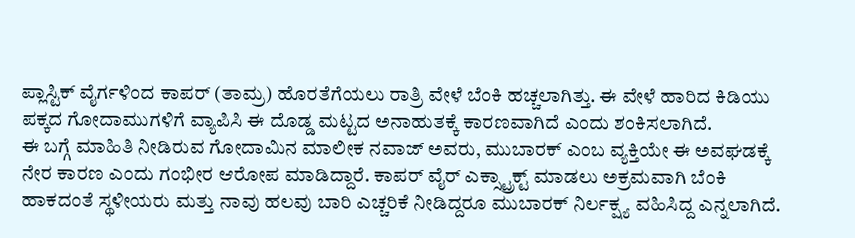ಪ್ಲಾಸ್ಟಿಕ್ ವೈರ್ಗಳಿಂದ ಕಾಪರ್ (ತಾಮ್ರ) ಹೊರತೆಗೆಯಲು ರಾತ್ರಿ ವೇಳೆ ಬೆಂಕಿ ಹಚ್ಚಲಾಗಿತ್ತು. ಈ ವೇಳೆ ಹಾರಿದ ಕಿಡಿಯು ಪಕ್ಕದ ಗೋದಾಮುಗಳಿಗೆ ವ್ಯಾಪಿಸಿ ಈ ದೊಡ್ಡ ಮಟ್ಟದ ಅನಾಹುತಕ್ಕೆ ಕಾರಣವಾಗಿದೆ ಎಂದು ಶಂಕಿಸಲಾಗಿದೆ.
ಈ ಬಗ್ಗೆ ಮಾಹಿತಿ ನೀಡಿರುವ ಗೋದಾಮಿನ ಮಾಲೀಕ ನವಾಜ್ ಅವರು, ಮುಬಾರಕ್ ಎಂಬ ವ್ಯಕ್ತಿಯೇ ಈ ಅವಘಡಕ್ಕೆ ನೇರ ಕಾರಣ ಎಂದು ಗಂಭೀರ ಆರೋಪ ಮಾಡಿದ್ದಾರೆ. ಕಾಪರ್ ವೈರ್ ಎಕ್ಸ್ಟ್ರಾಕ್ಟ್ ಮಾಡಲು ಅಕ್ರಮವಾಗಿ ಬೆಂಕಿ ಹಾಕದಂತೆ ಸ್ಥಳೀಯರು ಮತ್ತು ನಾವು ಹಲವು ಬಾರಿ ಎಚ್ಚರಿಕೆ ನೀಡಿದ್ದರೂ ಮುಬಾರಕ್ ನಿರ್ಲಕ್ಷ್ಯ ವಹಿಸಿದ್ದ ಎನ್ನಲಾಗಿದೆ.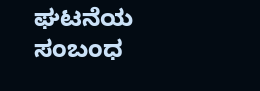ಘಟನೆಯ ಸಂಬಂಧ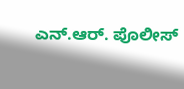ಎನ್.ಆರ್. ಪೊಲೀಸ್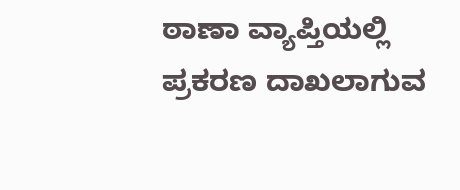ಠಾಣಾ ವ್ಯಾಪ್ತಿಯಲ್ಲಿ ಪ್ರಕರಣ ದಾಖಲಾಗುವ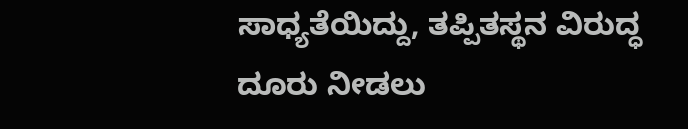ಸಾಧ್ಯತೆಯಿದ್ದು, ತಪ್ಪಿತಸ್ಥನ ವಿರುದ್ಧ ದೂರು ನೀಡಲು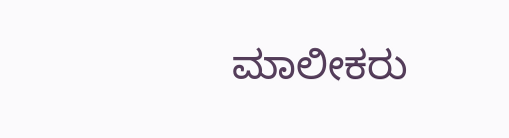ಮಾಲೀಕರು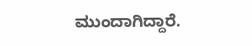ಮುಂದಾಗಿದ್ದಾರೆ.